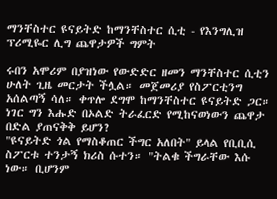ማንቸስተር ዩናይትድ ከማንቸስተር ሲቲ - የእንግሊዝ ፕሪሚዬር ሊግ ጨዋታዎች ግምት

ሩበን አሞሪም በያዝነው የውድድር ዘመን ማንቸስተር ሲቲን ሁለት ጊዜ መርታት ችሏል። መጀመሪያ የስፖርቲንግ አሰልጣኝ ሳለ። ቀጥሎ ደግሞ ከማንቸስተር ዩናይትድ ጋር።
ነገር ግን እሑድ በኦልድ ትራፈርድ የሚከናወነውን ጨዋታ በድል ያጠናቅቅ ይሆን?
"ዩናይትድ ጎል የማስቆጠር ችግር አለበት" ይላል የቢቢሲ ስፖርቱ ተንታኝ ክሪስ ሱተን። "ትልቁ ችግራቸው እሱ ነው። ቢሆንም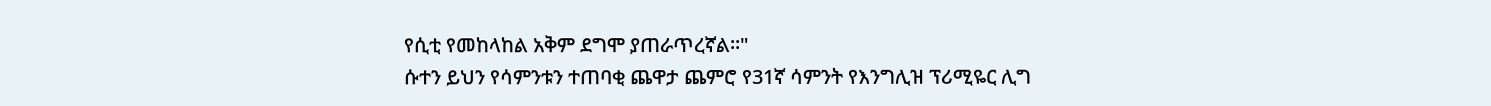የሲቲ የመከላከል አቅም ደግሞ ያጠራጥረኛል።"
ሱተን ይህን የሳምንቱን ተጠባቂ ጨዋታ ጨምሮ የ31ኛ ሳምንት የእንግሊዝ ፕሪሚዬር ሊግ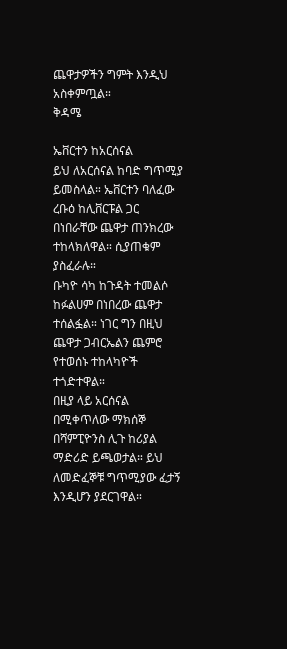ጨዋታዎችን ግምት እንዲህ አስቀምጧል።
ቅዳሜ

ኤቨርተን ከአርሰናል
ይህ ለአርሰናል ከባድ ግጥሚያ ይመስላል። ኤቨርተን ባለፈው ረቡዕ ከሊቨርፑል ጋር በነበራቸው ጨዋታ ጠንክረው ተከላክለዋል። ሲያጠቁም ያስፈራሉ።
ቡካዮ ሳካ ከጉዳት ተመልሶ ከፉልሀም በነበረው ጨዋታ ተሰልፏል። ነገር ግን በዚህ ጨዋታ ጋብርኤልን ጨምሮ የተወሰኑ ተከላካዮች ተጎድተዋል።
በዚያ ላይ አርሰናል በሚቀጥለው ማክሰኞ በሻምፒዮንስ ሊጉ ከሪያል ማድሪድ ይጫወታል። ይህ ለመድፈኞቹ ግጥሚያው ፈታኝ እንዲሆን ያደርገዋል።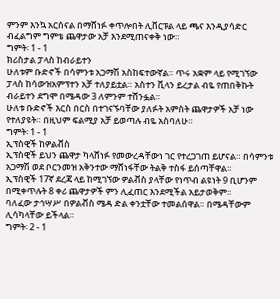ምንም እንኳ አርሰናል በማሸነፉ ቀጥሎበት ሊቨርፑል ላይ ጫና እንዲያሳድር ብፈልግም ግምቴ ጨዋታው አቻ እንደሚጠናቀቅ ነው።
ግምት፡ 1 - 1
ክሪስታል ፓላስ ከብራይተን
ሁለቱም ቡድኖች በሳምንቱ አጋማሽ አስከፍተውኛል። ጥሩ አቋም ላይ የሚገኘው ፓላስ ከሳውዝአምፕተን አቻ ተለያይቷል። አስተን ቪላን ይረታል ብዬ የጠበቅኩት ብራይተን ደግሞ በሜዳው 3 ለምንም ተሸንፏል።
ሁለቱ ቡድኖች እርስ በርስ በተገናኙባቸው ያለፉት አምስት ጨዋታዎች አቻ ነው የተለያዩት። በዚህም ፍልሚያ አቻ ይወጣሉ ብዬ አስባለሁ።
ግምት፡ 1 - 1
ኢፕስዊች ከዎልቭስ
ኢፕስዊች ይህን ጨዋታ ካላሸነፉ የመውረዳቸውነ ገር የተረጋገጠ ይሆናል። በሳምንቱ አጋማሽ ወደ ቦርንመዝ አቅንተው ማሸነፋቸው ትልቅ ተስፋ ይሰጣቸዋል።
ኢፕስዊች 17ኛ ደረጃ ላይ ከሚገኘው ዎልቭስ ያላቸው የነጥብ ልዩነት 9 ቢሆንም በሚቀጥሉት 8 ቀሪ ጨዋታዎች ምን ሊፈጠር እንደሚችል አይታወቅም።
ባለፈው ታኅሣሥ በዎልቭስ ሜዳ ድል ቀንቷቸው ተመልሰዋል። በሜዳቸውም ሊሳካላቸው ይችላል።
ግምት፡ 2 - 1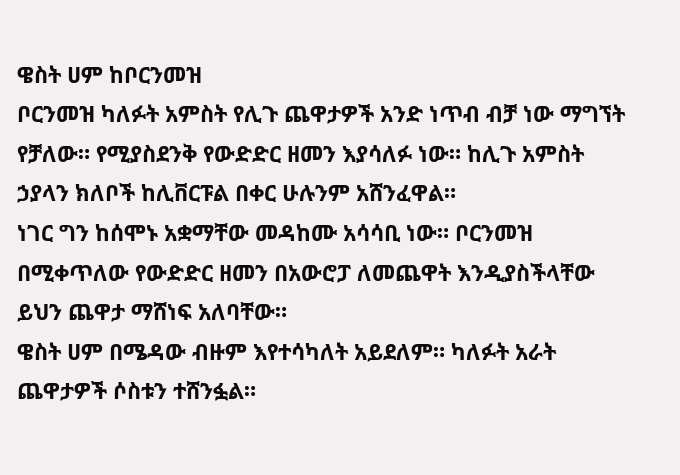ዌስት ሀም ከቦርንመዝ
ቦርንመዝ ካለፉት አምስት የሊጉ ጨዋታዎች አንድ ነጥብ ብቻ ነው ማግኘት የቻለው። የሚያስደንቅ የውድድር ዘመን እያሳለፉ ነው። ከሊጉ አምስት ኃያላን ክለቦች ከሊቨርፑል በቀር ሁሉንም አሸንፈዋል።
ነገር ግን ከሰሞኑ አቋማቸው መዳከሙ አሳሳቢ ነው። ቦርንመዝ በሚቀጥለው የውድድር ዘመን በአውሮፓ ለመጨዋት እንዲያስችላቸው ይህን ጨዋታ ማሸነፍ አለባቸው።
ዌስት ሀም በሜዳው ብዙም እየተሳካለት አይደለም። ካለፉት አራት ጨዋታዎች ሶስቱን ተሸንፏል።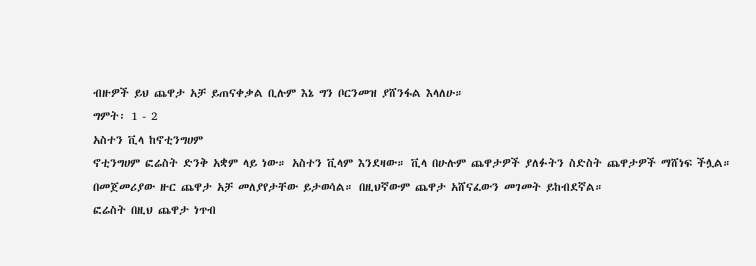ብዙዎች ይህ ጨዋታ አቻ ይጠናቀቃል ቢሉም እኔ ግን ቦርንመዝ ያሸንፋል እላለሁ።
ግምት፡ 1 - 2
አስተን ቪላ ከኖቲንግሀም
ኖቲንግሀም ፎሬስት ድንቅ አቋም ላይ ነው። አስተን ቪላም እንደዛው። ቪላ በሁሉም ጨዋታዎች ያለፉትን ስድስት ጨዋታዎች ማሸነፍ ችሏል።
በመጀመሪያው ዙር ጨዋታ አቻ መለያየታቸው ይታወሳል። በዚህኛውም ጨዋታ አሸናፈውን መገመት ይከብደኛል።
ፎሬስት በዚህ ጨዋታ ነጥብ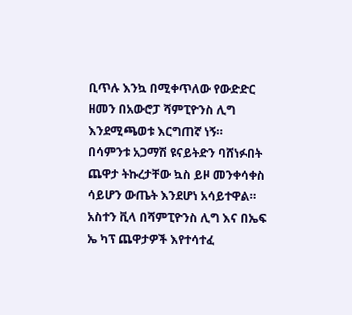ቢጥሉ እንኳ በሚቀጥለው የውድድር ዘመን በአውሮፓ ሻምፒዮንስ ሊግ እንደሚጫወቱ እርግጠኛ ነኝ።
በሳምንቱ አጋማሽ ዩናይትድን ባሸነፉበት ጨዋታ ትኩረታቸው ኳስ ይዞ መንቀሳቀስ ሳይሆን ውጤት እንደሆነ አሳይተዋል።
አስተን ቪላ በሻምፒዮንስ ሊግ እና በኤፍ ኤ ካፕ ጨዋታዎች እየተሳተፈ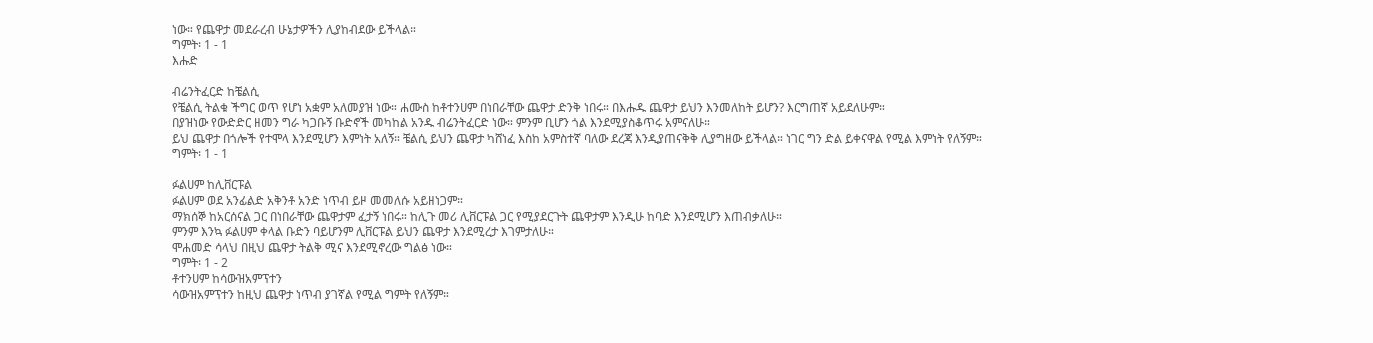ነው። የጨዋታ መደራረብ ሁኔታዎችን ሊያከብደው ይችላል።
ግምት፡ 1 - 1
እሑድ

ብሬንትፈርድ ከቼልሲ
የቼልሲ ትልቁ ችግር ወጥ የሆነ አቋም አለመያዝ ነው። ሐሙስ ከቶተንሀም በነበራቸው ጨዋታ ድንቅ ነበሩ። በእሑዱ ጨዋታ ይህን እንመለከት ይሆን? እርግጠኛ አይደለሁም።
በያዝነው የውድድር ዘመን ግራ ካጋቡኝ ቡድኖች መካከል አንዱ ብሬንትፈርድ ነው። ምንም ቢሆን ጎል እንደሚያስቆጥሩ አምናለሁ።
ይህ ጨዋታ በጎሎች የተሞላ እንደሚሆን እምነት አለኝ። ቼልሲ ይህን ጨዋታ ካሸነፈ እስከ አምስተኛ ባለው ደረጃ እንዲያጠናቅቅ ሊያግዘው ይችላል። ነገር ግን ድል ይቀናዋል የሚል እምነት የለኝም።
ግምት፡ 1 - 1

ፉልሀም ከሊቨርፑል
ፉልሀም ወደ አንፊልድ አቅንቶ አንድ ነጥብ ይዞ መመለሱ አይዘነጋም።
ማክሰኞ ከአርሰናል ጋር በነበራቸው ጨዋታም ፈታኝ ነበሩ። ከሊጉ መሪ ሊቨርፑል ጋር የሚያደርጉት ጨዋታም እንዲሁ ከባድ እንደሚሆን እጠብቃለሁ።
ምንም እንኳ ፉልሀም ቀላል ቡድን ባይሆንም ሊቨርፑል ይህን ጨዋታ እንደሚረታ እገምታለሁ።
ሞሐመድ ሳላህ በዚህ ጨዋታ ትልቅ ሚና እንደሚኖረው ግልፅ ነው።
ግምት፡ 1 - 2
ቶተንሀም ከሳውዝአምፕተን
ሳውዝአምፕተን ከዚህ ጨዋታ ነጥብ ያገኛል የሚል ግምት የለኝም።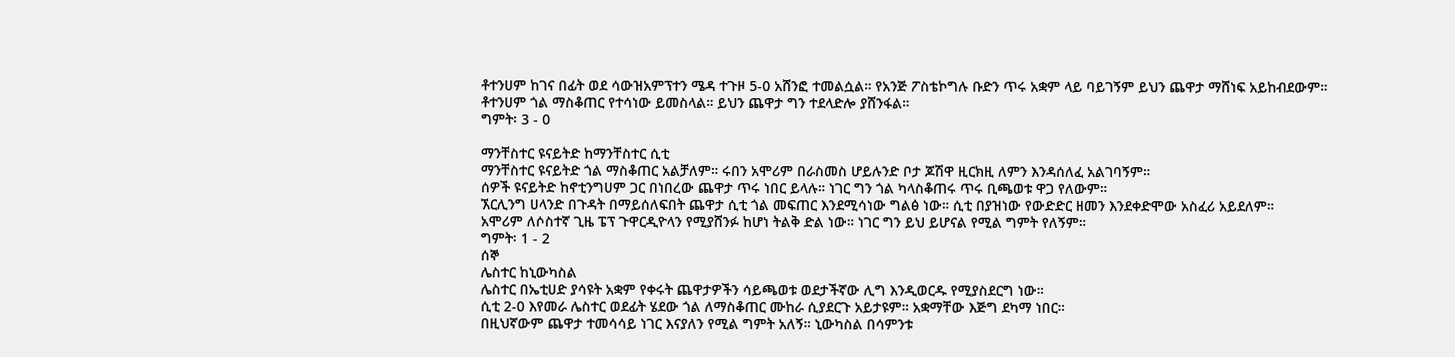ቶተንሀም ከገና በፊት ወደ ሳውዝአምፕተን ሜዳ ተጉዞ 5-0 አሸንፎ ተመልሷል። የአንጅ ፖስቴኮግሉ ቡድን ጥሩ አቋም ላይ ባይገኝም ይህን ጨዋታ ማሸነፍ አይከብደውም።
ቶተንሀም ጎል ማስቆጠር የተሳነው ይመስላል። ይህን ጨዋታ ግን ተደላድሎ ያሸንፋል።
ግምት፡ 3 - 0

ማንቸስተር ዩናይትድ ከማንቸስተር ሲቲ
ማንቸስተር ዩናይትድ ጎል ማስቆጠር አልቻለም። ሩበን አሞሪም በራስመስ ሆይሉንድ ቦታ ጆሽዋ ዚርክዚ ለምን እንዳሰለፈ አልገባኝም።
ሰዎች ዩናይትድ ከኖቲንግሀም ጋር በነበረው ጨዋታ ጥሩ ነበር ይላሉ። ነገር ግን ጎል ካላስቆጠሩ ጥሩ ቢጫወቱ ዋጋ የለውም።
ኧርሊንግ ሀላንድ በጉዳት በማይሰለፍበት ጨዋታ ሲቲ ጎል መፍጠር እንደሚሳነው ግልፅ ነው። ሲቲ በያዝነው የውድድር ዘመን እንደቀድሞው አስፈሪ አይደለም።
አሞሪም ለሶስተኛ ጊዜ ፔፕ ጉዋርዲዮላን የሚያሸንፉ ከሆነ ትልቅ ድል ነው። ነገር ግን ይህ ይሆናል የሚል ግምት የለኝም።
ግምት፡ 1 - 2
ሰኞ
ሌስተር ከኒውካስል
ሌስተር በኤቲሀድ ያሳዩት አቋም የቀሩት ጨዋታዎችን ሳይጫወቱ ወደታችኛው ሊግ እንዲወርዱ የሚያስደርግ ነው።
ሲቲ 2-0 እየመራ ሌስተር ወደፊት ሄደው ጎል ለማስቆጠር ሙከራ ሲያደርጉ አይታዩም። አቋማቸው እጅግ ደካማ ነበር።
በዚህኛውም ጨዋታ ተመሳሳይ ነገር እናያለን የሚል ግምት አለኝ። ኒውካስል በሳምንቱ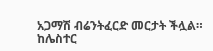አጋማሽ ብሬንትፈርድ መርታት ችሏል።
ከሌስተር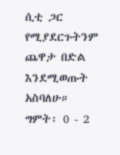ሲቲ ጋር የሚያደርጉትንም ጨዋታ በድል እንደሚወጡት አስባለሁ።
ግምት፡ 0 - 2